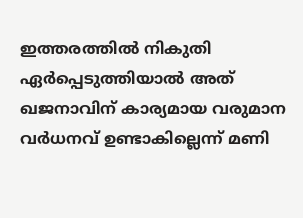ഇത്തരത്തില്‍ നികുതി ഏര്‍പ്പെടുത്തിയാല്‍ അത് ഖജനാവിന് കാര്യമായ വരുമാന വര്‍ധനവ് ഉണ്ടാകില്ലെന്ന് മണി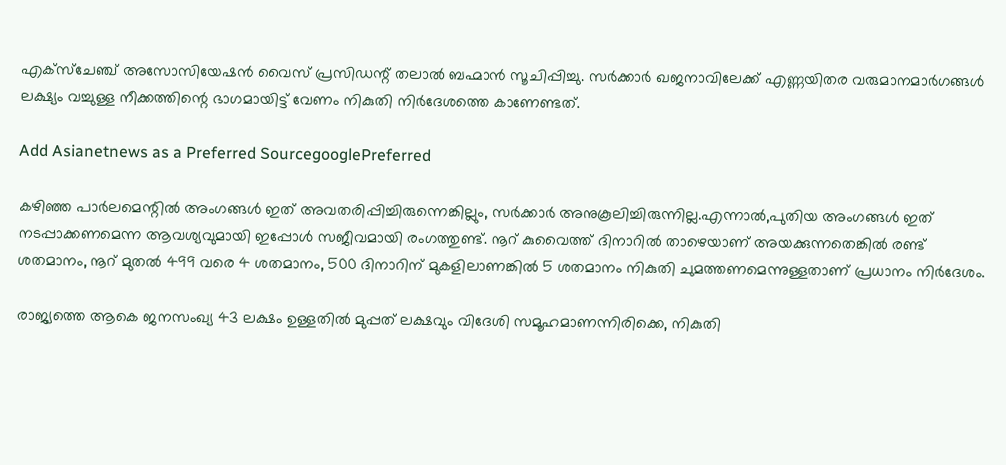എക്‌സ്‌ചേഞ്ച് അസോസിയേഷന്‍ വൈസ് പ്രസിഡന്റ് തലാല്‍ ബഹ്മാന്‍ സൂചിപ്പിച്ചു. സര്‍ക്കാര്‍ ഖജനാവിലേക്ക് എണ്ണയിതര വരുമാനമാര്‍ഗങ്ങള്‍ ലക്ഷ്യം വച്ചുള്ള നീക്കത്തിന്റെ ഭാഗമായിട്ട് വേണം നികുതി നിര്‍ദേശത്തെ കാണേണ്ടത്.

Add Asianetnews as a Preferred SourcegooglePreferred

കഴിഞ്ഞ പാര്‍ലമെന്റില്‍ അംഗങ്ങള്‍ ഇത് അവതരിപ്പിച്ചിരുന്നെങ്കില്ലും, സര്‍ക്കാര്‍ അനുകൂലിച്ചിരുന്നില്ല.എന്നാല്‍,പുതിയ അംഗങ്ങള്‍ ഇത് നടപ്പാക്കണമെന്ന ആവശ്യവുമായി ഇപ്പോള്‍ സജീവമായി രംഗത്തുണ്ട്. നൂറ് കുവൈത്ത് ദിനാറില്‍ താഴെയാണ് അയക്കുന്നതെങ്കില്‍ രണ്ട് ശതമാനം, നൂറ് മുതല്‍ 499 വരെ 4 ശതമാനം, 500 ദിനാറിന് മുകളിലാണങ്കില്‍ 5 ശതമാനം നികുതി ചുമത്തണമെന്നുള്ളതാണ് പ്രധാനം നിര്‍ദേശം.

രാജ്യത്തെ ആകെ ജനസംഖ്യ 43 ലക്ഷം ഉള്ളതില്‍ മുപ്പത് ലക്ഷവും വിദേശി സമൂഹമാണന്നിരിക്കെ, നികുതി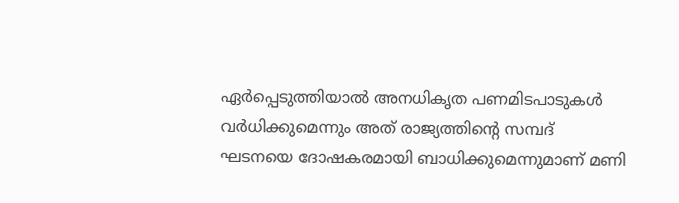ഏര്‍പ്പെടുത്തിയാല്‍ അനധികൃത പണമിടപാടുകള്‍ വര്‍ധിക്കുമെന്നും അത് രാജ്യത്തിന്റെ സമ്പദ് ഘടനയെ ദോഷകരമായി ബാധിക്കുമെന്നുമാണ് മണി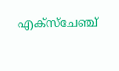എക്‌സ്‌ചേഞ്ച്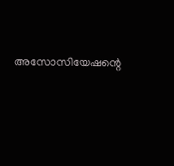അസോസിയേഷന്റെ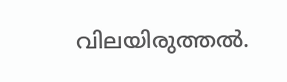വിലയിരുത്തല്‍.